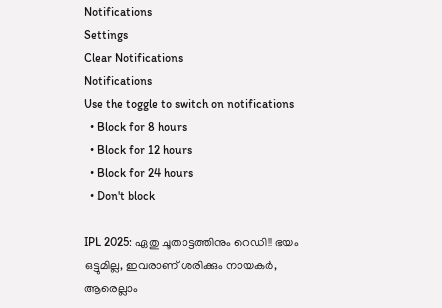Notifications
Settings
Clear Notifications
Notifications
Use the toggle to switch on notifications
  • Block for 8 hours
  • Block for 12 hours
  • Block for 24 hours
  • Don't block

IPL 2025: ഏതു ചൂതാട്ടത്തിനും റെഡി!! ഭയം ഒട്ടുമില്ല, ഇവരാണ് ശരിക്കും നായകര്‍, ആരെല്ലാം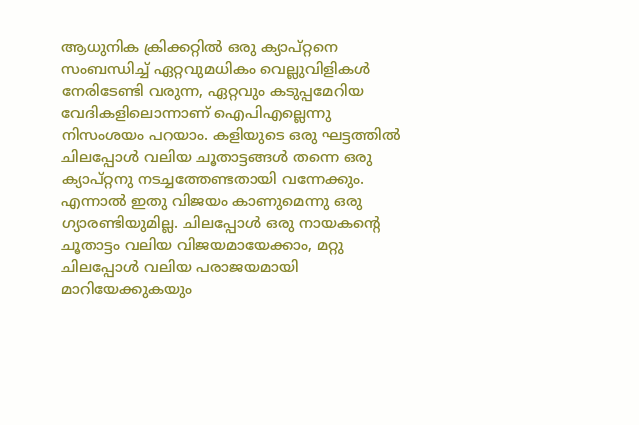ആധുനിക ക്രിക്കറ്റില്‍ ഒരു ക്യാപ്റ്റനെ സംബന്ധിച്ച് ഏറ്റവുമധികം വെല്ലുവിളികള്‍ നേരിടേണ്ടി വരുന്ന, ഏറ്റവും കടുപ്പമേറിയ വേദികളിലൊന്നാണ് ഐപിഎല്ലെന്നു നിസംശയം പറയാം. കളിയുടെ ഒരു ഘട്ടത്തില്‍ ചിലപ്പോള്‍ വലിയ ചൂതാട്ടങ്ങള്‍ തന്നെ ഒരു ക്യാപ്റ്റനു നടച്ചത്തേണ്ടതായി വന്നേക്കും. എന്നാല്‍ ഇതു വിജയം കാണുമെന്നു ഒരു ഗ്യാരണ്ടിയുമില്ല. ചിലപ്പോള്‍ ഒരു നായകന്റെ ചൂതാട്ടം വലിയ വിജയമായേക്കാം, മറ്റു ചിലപ്പോള്‍ വലിയ പരാജയമായി മാറിയേക്കുകയും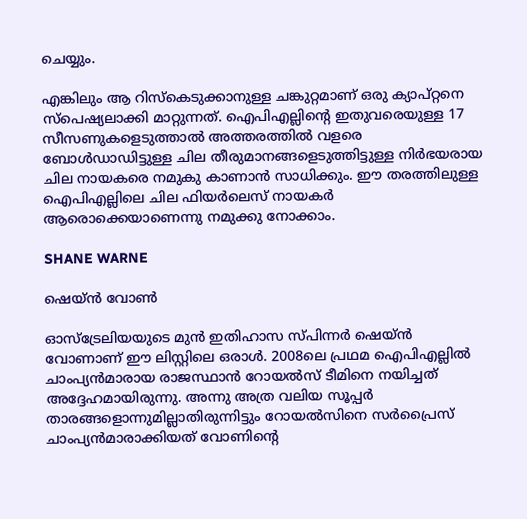ചെയ്യും.

എങ്കിലും ആ റിസ്‌കെടുക്കാനുള്ള ചങ്കുറ്റമാണ് ഒരു ക്യാപ്റ്റനെ സ്‌പെഷ്യലാക്കി മാറ്റുന്നത്. ഐപിഎല്ലിന്റെ ഇതുവരെയുള്ള 17 സീസണുകളെടുത്താല്‍ അത്തരത്തില്‍ വളരെ ബോള്‍ഡാഡിട്ടുള്ള ചില തീരുമാനങ്ങളെടുത്തിട്ടുള്ള നിര്‍ഭയരായ ചില നായകരെ നമുകു കാണാന്‍ സാധിക്കും. ഈ തരത്തിലുള്ള ഐപിഎല്ലിലെ ചില ഫിയര്‍ലെസ് നായകര്‍ ആരൊക്കെയാണെന്നു നമുക്കു നോക്കാം.

SHANE WARNE

ഷെയ്ന്‍ വോണ്‍

ഓസ്‌ട്രേലിയയുടെ മുന്‍ ഇതിഹാസ സ്പിന്നര്‍ ഷെയ്ന്‍ വോണാണ് ഈ ലിസ്റ്റിലെ ഒരാള്‍. 2008ലെ പ്രഥമ ഐപിഎല്ലില്‍ ചാംപ്യന്‍മാരായ രാജസ്ഥാന്‍ റോയല്‍സ് ടീമിനെ നയിച്ചത് അദ്ദേഹമായിരുന്നു. അന്നു അത്ര വലിയ സൂപ്പര്‍ താരങ്ങളൊന്നുമില്ലാതിരുന്നിട്ടും റോയല്‍സിനെ സര്‍പ്രൈസ് ചാംപ്യന്‍മാരാക്കിയത് വോണിന്റെ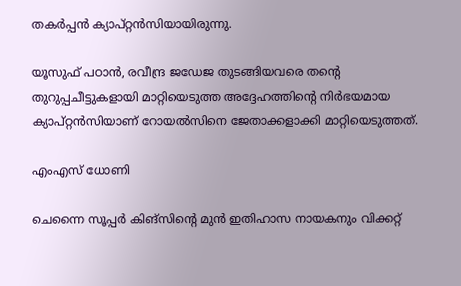തകര്‍പ്പന്‍ ക്യാപ്റ്റന്‍സിയായിരുന്നു.

യൂസുഫ് പഠാന്‍, രവീന്ദ്ര ജഡേജ തുടങ്ങിയവരെ തന്റെ തുറുപ്പചീട്ടുകളായി മാറ്റിയെടുത്ത അദ്ദേഹത്തിന്റെ നിര്‍ഭയമായ ക്യാപ്റ്റന്‍സിയാണ് റോയല്‍സിനെ ജേതാക്കളാക്കി മാറ്റിയെടുത്തത്.

എംഎസ് ധോണി

ചെന്നൈ സൂപ്പര്‍ കിങ്‌സിന്റെ മുന്‍ ഇതിഹാസ നായകനും വിക്കറ്റ്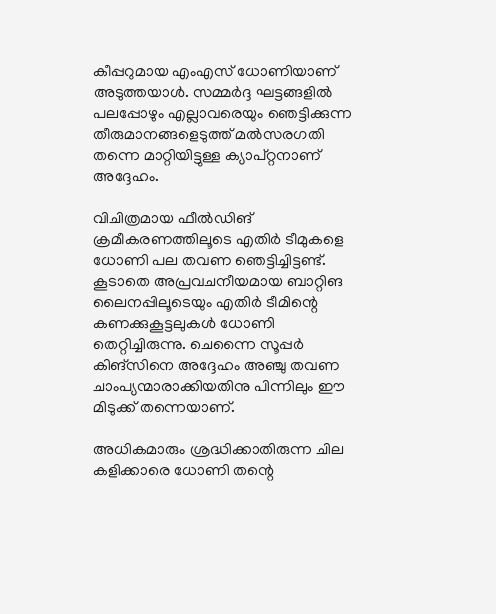കീപ്പറുമായ എംഎസ് ധോണിയാണ് അടുത്തയാള്‍. സമ്മര്‍ദ്ദ ഘട്ടങ്ങളില്‍ പലപ്പോഴും എല്ലാവരെയും ഞെട്ടിക്കുന്ന തീരുമാനങ്ങളെടുത്ത് മല്‍സരഗതി തന്നെ മാറ്റിയിട്ടുള്ള ക്യാപ്റ്റനാണ് അദ്ദേഹം.

വിചിത്രമായ ഫീല്‍ഡിങ് ക്രമീകരണത്തിലൂടെ എതിര്‍ ടീമുകളെ ധോണി പല തവണ ഞെട്ടിച്ചിട്ടണ്ട്. കൂടാതെ അപ്രവചനീയമായ ബാറ്റിങ ലൈനപ്പിലൂടെയും എതിര്‍ ടീമിന്റെ കണക്കുകൂട്ടലുകള്‍ ധോണി തെറ്റിച്ചിരുന്നു. ചെന്നൈ സൂപ്പര്‍ കിങ്‌സിനെ അദ്ദേഹം അഞ്ചു തവണ ചാംപ്യന്മാരാക്കിയതിനു പിന്നിലും ഈ മിടുക്ക് തന്നെയാണ്.

അധികമാരും ശ്രദ്ധിക്കാതിരുന്ന ചില കളിക്കാരെ ധോണി തന്റെ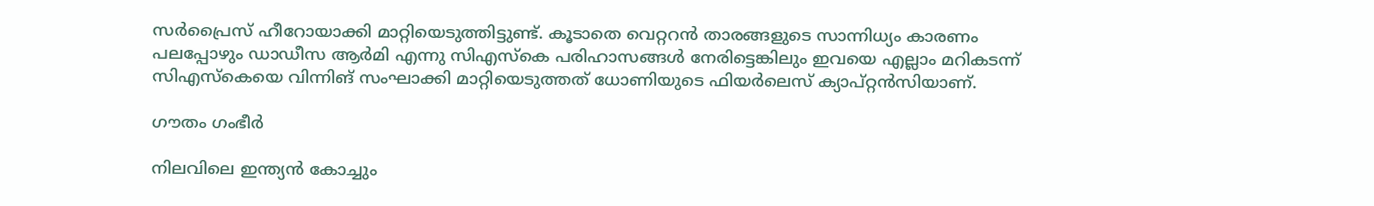സര്‍പ്രൈസ് ഹീറോയാക്കി മാറ്റിയെടുത്തിട്ടുണ്ട്. കൂടാതെ വെറ്ററന്‍ താരങ്ങളുടെ സാന്നിധ്യം കാരണം പലപ്പോഴും ഡാഡീസ ആര്‍മി എന്നു സിഎസ്‌കെ പരിഹാസങ്ങള്‍ നേരിട്ടെങ്കിലും ഇവയെ എല്ലാം മറികടന്ന് സിഎസ്‌കെയെ വിന്നിങ് സംഘാക്കി മാറ്റിയെടുത്തത് ധോണിയുടെ ഫിയര്‍ലെസ് ക്യാപ്റ്റന്‍സിയാണ്.

ഗൗതം ഗംഭീര്‍

നിലവിലെ ഇന്ത്യന്‍ കോച്ചും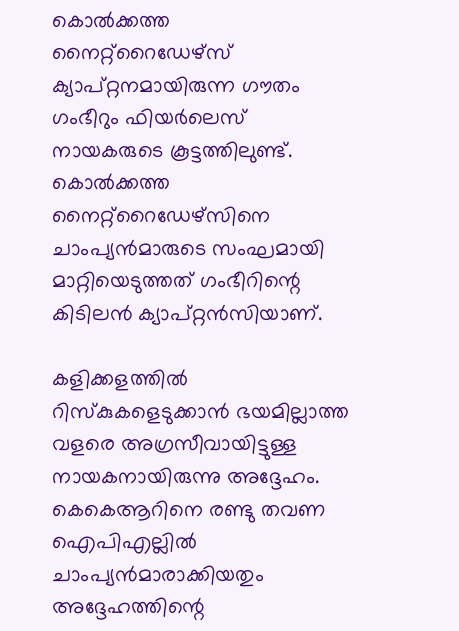കൊല്‍ക്കത്ത നൈറ്റ്‌റൈഡേഴ്‌സ് ക്യാപ്റ്റനമായിരുന്ന ഗൗതം ഗംഭീറും ഫിയര്‍ലെസ് നായകരുടെ കൂട്ടത്തിലുണ്ട്. കൊല്‍ക്കത്ത നൈറ്റ്‌റൈഡേഴ്‌സിനെ ചാംപ്യന്‍മാരുടെ സംഘമായി മാറ്റിയെടുത്തത് ഗംഭീറിന്റെ കിടിലന്‍ ക്യാപ്റ്റന്‍സിയാണ്.

കളിക്കളത്തില്‍ റിസ്‌കുകളെടുക്കാന്‍ ഭയമില്ലാത്ത വളരെ അഗ്രസീവായിട്ടുള്ള നായകനായിരുന്നു അദ്ദേഹം. കെകെആറിനെ രണ്ടു തവണ ഐപിഎല്ലില്‍ ചാംപ്യന്‍മാരാക്കിയതും അദ്ദേഹത്തിന്റെ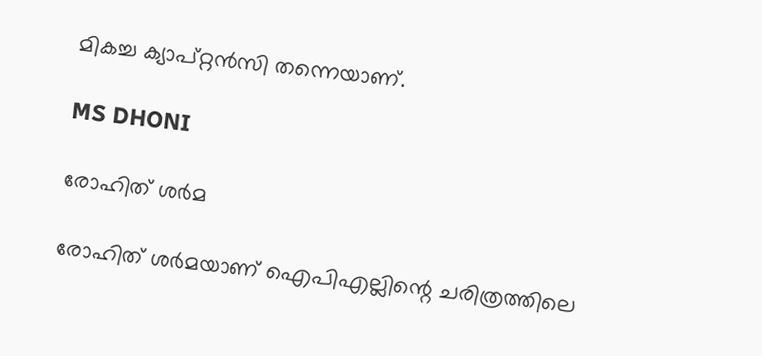മികച്ച ക്യാപ്റ്റന്‍സി തന്നെയാണ്.

MS DHONI

രോഹിത് ശര്‍മ

രോഹിത് ശര്‍മയാണ് ഐപിഎല്ലിന്റെ ചരിത്രത്തിലെ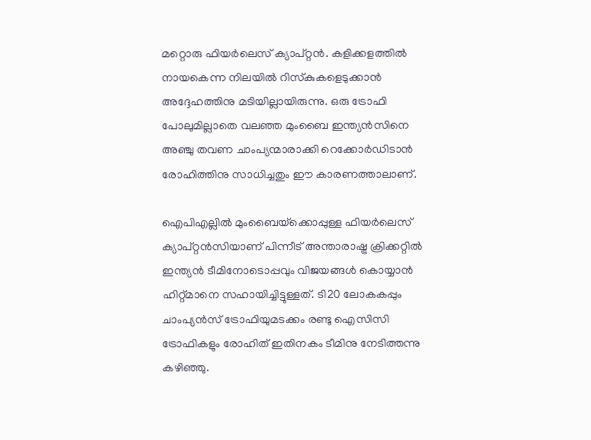മറ്റൊരു ഫിയര്‍ലെസ് ക്യാപ്റ്റന്‍. കളിക്കളത്തില്‍ നായകെന്ന നിലയില്‍ റിസ്‌കുകളെടുക്കാന്‍ അദ്ദേഹത്തിനു മടിയില്ലായിരുന്നു. ഒരു ട്രോഫി പോലുമില്ലാതെ വലഞ്ഞ മുംബൈ ഇന്ത്യന്‍സിനെ അഞ്ചു തവണ ചാംപ്യന്മാരാക്കി റെക്കോര്‍ഡിടാന്‍ രോഹിത്തിനു സാധിച്ചതും ഈ കാരണത്താലാണ്.

ഐപിഎല്ലില്‍ മുംബൈയ്‌ക്കൊപ്പുള്ള ഫിയര്‍ലെസ് ക്യാപ്റ്റന്‍സിയാണ് പിന്നീട് അന്താരാഷ്ട്ര ക്രിക്കറ്റില്‍ ഇന്ത്യന്‍ ടീമിനോടൊപ്പവും വിജയങ്ങള്‍ കൊയ്യാന്‍ ഹിറ്റ്മാനെ സഹായിച്ചിട്ടുള്ളത്. ടി20 ലോകകപ്പും ചാംപ്യന്‍സ് ട്രോഫിയുമടക്കം രണ്ടു ഐസിസി ട്രോഫികളും രോഹിത് ഇതിനകം ടീമിനു നേടിത്തന്നു കഴിഞ്ഞു.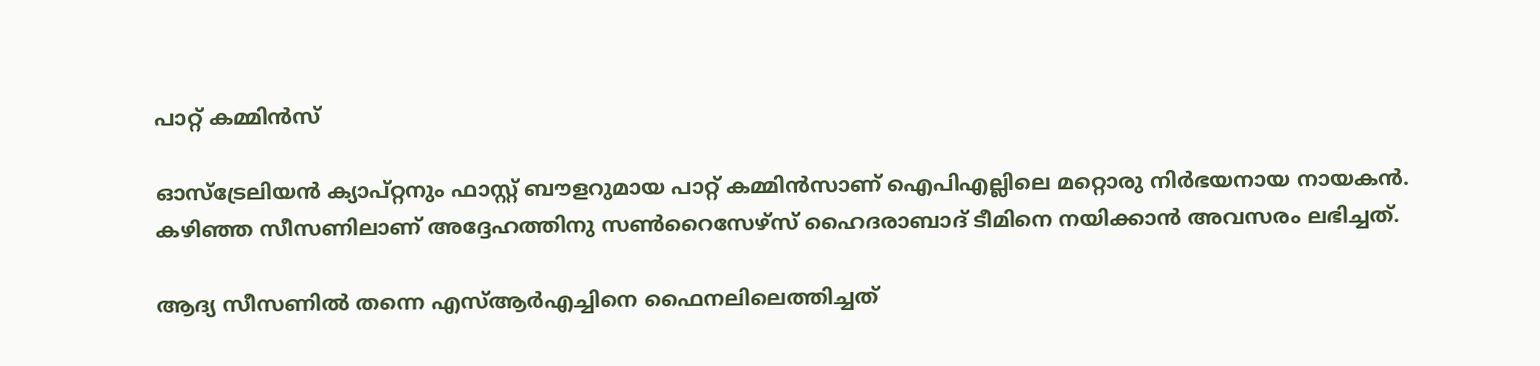പാറ്റ് കമ്മിന്‍സ്

ഓസ്‌ട്രേലിയന്‍ ക്യാപ്റ്റനും ഫാസ്റ്റ് ബൗളറുമായ പാറ്റ് കമ്മിന്‍സാണ് ഐപിഎല്ലിലെ മറ്റൊരു നിര്‍ഭയനായ നായകന്‍. കഴിഞ്ഞ സീസണിലാണ് അദ്ദേഹത്തിനു സണ്‍റൈസേഴ്‌സ് ഹൈദരാബാദ് ടീമിനെ നയിക്കാന്‍ അവസരം ലഭിച്ചത്.

ആദ്യ സീസണില്‍ തന്നെ എസ്ആര്‍എച്ചിനെ ഫൈനലിലെത്തിച്ചത്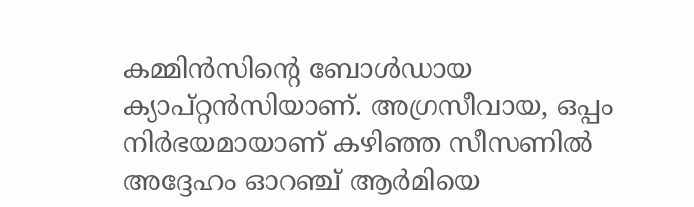കമ്മിന്‍സിന്റെ ബോള്‍ഡായ ക്യാപ്റ്റന്‍സിയാണ്. അഗ്രസീവായ, ഒപ്പം നിര്‍ഭയമായാണ് കഴിഞ്ഞ സീസണില്‍ അദ്ദേഹം ഓറഞ്ച് ആര്‍മിയെ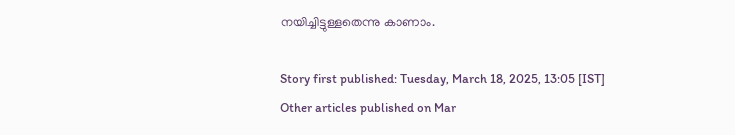നയിച്ചിട്ടുള്ളതെന്നു കാണാം.

Story first published: Tuesday, March 18, 2025, 13:05 [IST]
Other articles published on Mar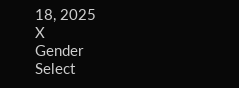18, 2025
X
Gender
Select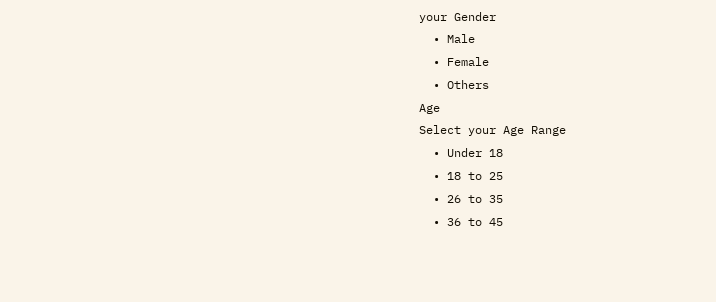your Gender
  • Male
  • Female
  • Others
Age
Select your Age Range
  • Under 18
  • 18 to 25
  • 26 to 35
  • 36 to 45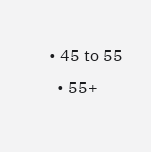• 45 to 55
  • 55+